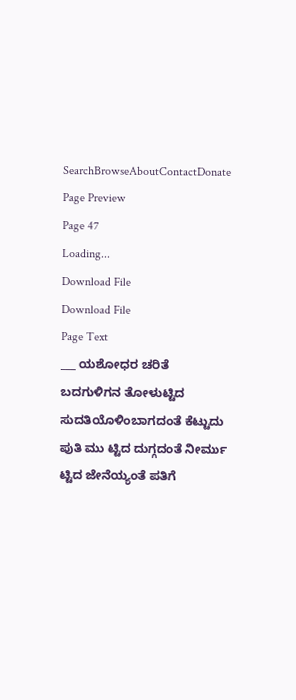SearchBrowseAboutContactDonate
Page Preview
Page 47
Loading...
Download File
Download File
Page Text
___ ಯಶೋಧರ ಚರಿತೆ ಬದಗುಳಿಗನ ತೋಳುಟ್ಟಿದ ಸುದತಿಯೊಳಿಂಬಾಗದಂತೆ ಕೆಟ್ಟುದು ಪುತಿ ಮು ಟ್ಟಿದ ದುಗ್ಗದಂತೆ ನೀರ್ಮು ಟ್ಟಿದ ಜೇನೆಯ್ಯಂತೆ ಪತಿಗೆ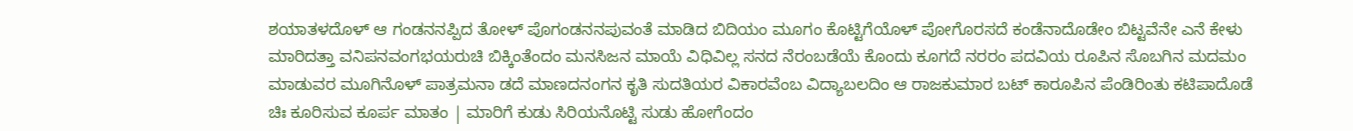ಶಯಾತಳದೊಳ್ ಆ ಗಂಡನನಪ್ಪಿದ ತೋಳ್ ಪೊಗಂಡನನಪುವಂತೆ ಮಾಡಿದ ಬಿದಿಯಂ ಮೂಗಂ ಕೊಟ್ಟಿಗೆಯೊಳ್ ಪೋಗೊರಸದೆ ಕಂಡೆನಾದೊಡೇಂ ಬಿಟ್ಟವೆನೇ ಎನೆ ಕೇಳು ಮಾರಿದತ್ತಾ ವನಿಪನವಂಗಭಯರುಚಿ ಬಿಕ್ಕಿಂತೆಂದಂ ಮನಸಿಜನ ಮಾಯೆ ವಿಧಿವಿಲ್ಲ ಸನದ ನೆರಂಬಡೆಯೆ ಕೊಂದು ಕೂಗದೆ ನರರಂ ಪದವಿಯ ರೂಪಿನ ಸೊಬಗಿನ ಮದಮಂ ಮಾಡುವರ ಮೂಗಿನೊಳ್ ಪಾತ್ರಮನಾ ಡದೆ ಮಾಣದನಂಗನ ಕೃತಿ ಸುದತಿಯರ ವಿಕಾರವೆಂಬ ವಿದ್ಯಾಬಲದಿಂ ಆ ರಾಜಕುಮಾರ ಬಟ್ ಕಾರೂಪಿನ ಪೆಂಡಿರಿಂತು ಕಟಿಪಾದೊಡೆ ಚಿಃ ಕೂರಿಸುವ ಕೂರ್ಪ ಮಾತಂ | ಮಾರಿಗೆ ಕುಡು ಸಿರಿಯನೊಟ್ಟಿ ಸುಡು ಹೋಗೆಂದಂ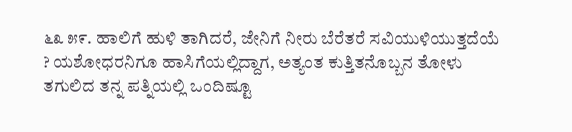೬೩ ೫೯. ಹಾಲಿಗೆ ಹುಳಿ ತಾಗಿದರೆ, ಜೇನಿಗೆ ನೀರು ಬೆರೆತರೆ ಸವಿಯುಳಿಯುತ್ತದೆಯೆ ? ಯಶೋಧರನಿಗೂ ಹಾಸಿಗೆಯಲ್ಲಿದ್ದಾಗ, ಅತ್ಯಂತ ಕುತ್ತಿತನೊಬ್ಬನ ತೋಳು ತಗುಲಿದ ತನ್ನ ಪತ್ನಿಯಲ್ಲಿ ಒಂದಿಷ್ಟೂ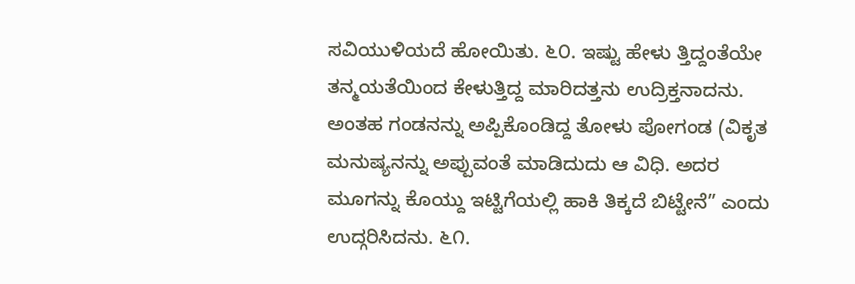ಸವಿಯುಳಿಯದೆ ಹೋಯಿತು. ೬೦. ಇಷ್ಟು ಹೇಳು ತ್ತಿದ್ದಂತೆಯೇ ತನ್ಮಯತೆಯಿಂದ ಕೇಳುತ್ತಿದ್ದ ಮಾರಿದತ್ತನು ಉದ್ರಿಕ್ತನಾದನು. ಅಂತಹ ಗಂಡನನ್ನು ಅಪ್ಪಿಕೊಂಡಿದ್ದ ತೋಳು ಪೋಗಂಡ (ವಿಕೃತ ಮನುಷ್ಯನನ್ನು ಅಪ್ಪುವಂತೆ ಮಾಡಿದುದು ಆ ವಿಧಿ. ಅದರ ಮೂಗನ್ನು ಕೊಯ್ದು ಇಟ್ಟಿಗೆಯಲ್ಲಿ ಹಾಕಿ ತಿಕ್ಕದೆ ಬಿಟ್ಟೇನೆ” ಎಂದು ಉದ್ಗರಿಸಿದನು. ೬೧.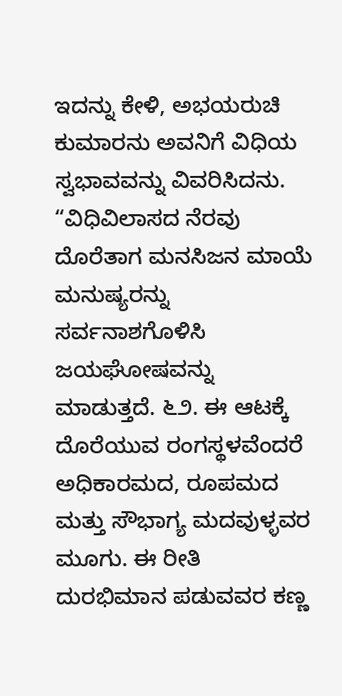ಇದನ್ನು ಕೇಳಿ, ಅಭಯರುಚಿ ಕುಮಾರನು ಅವನಿಗೆ ವಿಧಿಯ ಸ್ವಭಾವವನ್ನು ವಿವರಿಸಿದನು. “ವಿಧಿವಿಲಾಸದ ನೆರವು ದೊರೆತಾಗ ಮನಸಿಜನ ಮಾಯೆ ಮನುಷ್ಯರನ್ನು ಸರ್ವನಾಶಗೊಳಿಸಿ ಜಯಘೋಷವನ್ನು ಮಾಡುತ್ತದೆ. ೬೨. ಈ ಆಟಕ್ಕೆ ದೊರೆಯುವ ರಂಗಸ್ಥಳವೆಂದರೆ ಅಧಿಕಾರಮದ, ರೂಪಮದ ಮತ್ತು ಸೌಭಾಗ್ಯ ಮದವುಳ್ಳವರ ಮೂಗು. ಈ ರೀತಿ ದುರಭಿಮಾನ ಪಡುವವರ ಕಣ್ಣ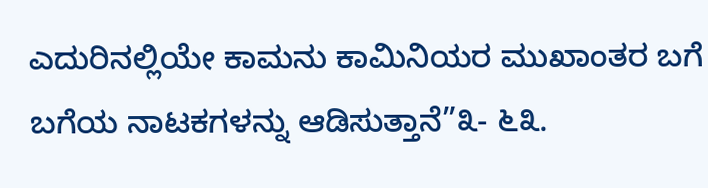ಎದುರಿನಲ್ಲಿಯೇ ಕಾಮನು ಕಾಮಿನಿಯರ ಮುಖಾಂತರ ಬಗೆ ಬಗೆಯ ನಾಟಕಗಳನ್ನು ಆಡಿಸುತ್ತಾನೆ”೩- ೬೩.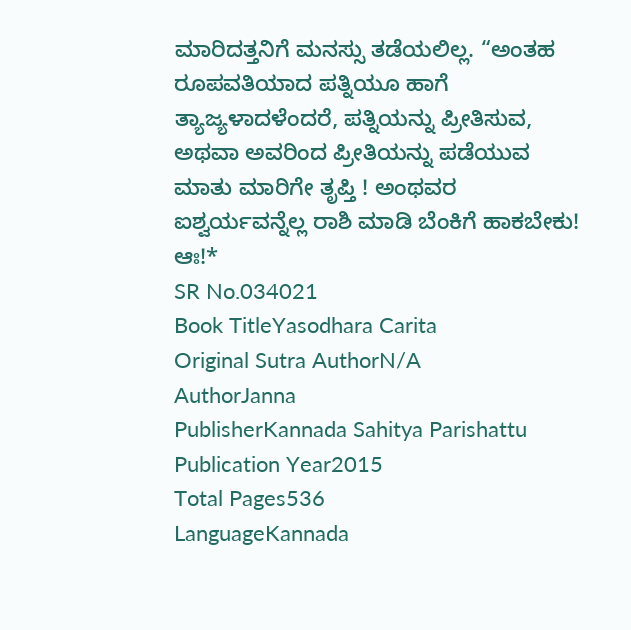ಮಾರಿದತ್ತನಿಗೆ ಮನಸ್ಸು ತಡೆಯಲಿಲ್ಲ. “ಅಂತಹ ರೂಪವತಿಯಾದ ಪತ್ನಿಯೂ ಹಾಗೆ ತ್ಯಾಜ್ಯಳಾದಳೆಂದರೆ, ಪತ್ನಿಯನ್ನು ಪ್ರೀತಿಸುವ, ಅಥವಾ ಅವರಿಂದ ಪ್ರೀತಿಯನ್ನು ಪಡೆಯುವ ಮಾತು ಮಾರಿಗೇ ತೃಪ್ತಿ ! ಅಂಥವರ ಐಶ್ವರ್ಯವನ್ನೆಲ್ಲ ರಾಶಿ ಮಾಡಿ ಬೆಂಕಿಗೆ ಹಾಕಬೇಕು! ಆಃ!*
SR No.034021
Book TitleYasodhara Carita
Original Sutra AuthorN/A
AuthorJanna
PublisherKannada Sahitya Parishattu
Publication Year2015
Total Pages536
LanguageKannada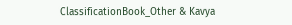ClassificationBook_Other & Kavya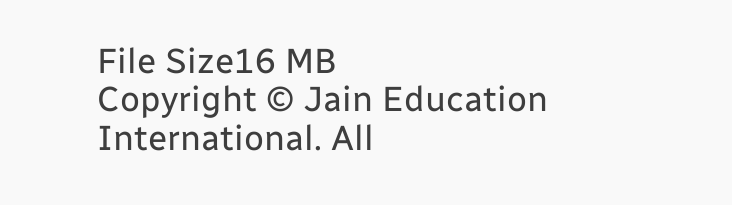File Size16 MB
Copyright © Jain Education International. All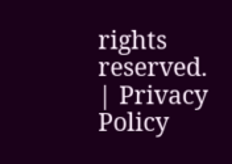rights reserved. | Privacy Policy